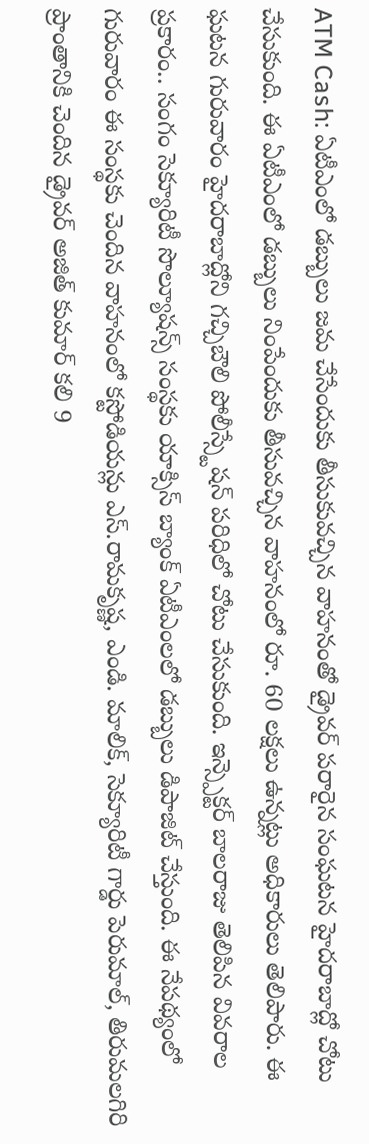ATM Cash: ఏటీఎంలో డబ్బులు జమ చేసేందుకు తీసుకువచ్చిన వాహనంతో డ్రైవర్ పరారైన సంఘటన హైదరాబాద్లో చోటు చేసుకుంది. ఈ ఏటీఎంలో డబ్బులు నింపేందుకు తీసువచ్చిన వాహనంలో రూ. 60 లక్షలు ఉన్నట్లు అధికారులు తెలిపారు. ఈ ఘటన గురువారం హైదరాబాద్లోని గచ్చిబౌలి పోలీస్స్టేషన్ పరిధిలో చోటు చేసుకుంది. ఇన్స్పెక్టర్ బాలరాజు తెలిపిన వివరాల ప్రకారం.. సంగం సెక్యూరిటీ సొల్యూషన్స్ సంస్థకు యాక్సిస్ బ్యాంక్ ఏటీఎంలలో డబ్బులు డిపాజిట్ చేస్తుంది. ఈ నేపథ్యంలో గురువారం ఈ సంస్థకు చెందిన వాహనంలో కస్టోడియన్లు ఎస్.రామకృష్ణ, ఎండి. మాలిక్, సెక్యూరిటీ గార్డు పెరుమాల్, తిరుమలగిరి ప్రాంతానికి చెందిన డ్రైవర్ అజిత్ కుమార్ కలి 9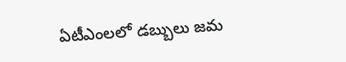ఏటీఎంలలో డబ్బులు జమ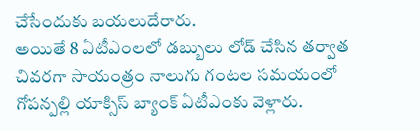చేసేందుకు బయలుదేరారు.
అయితే 8 ఏటీఎంలలో డబ్బులు లోడ్ చేసిన తర్వాత చివరగా సాయంత్రం నాలుగు గంటల సమయంలో గోపన్పల్లి యాక్సిస్ బ్యాంక్ ఏటీఎంకు వెళ్లారు.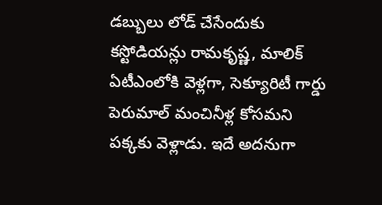డబ్బులు లోడ్ చేసేందుకు కస్టోడియన్లు రామకృష్ణ, మాలిక్ ఏటీఎంలోకి వెళ్లగా, సెక్యూరిటీ గార్డు పెరుమాల్ మంచినీళ్ల కోసమని పక్కకు వెళ్లాడు. ఇదే అదనుగా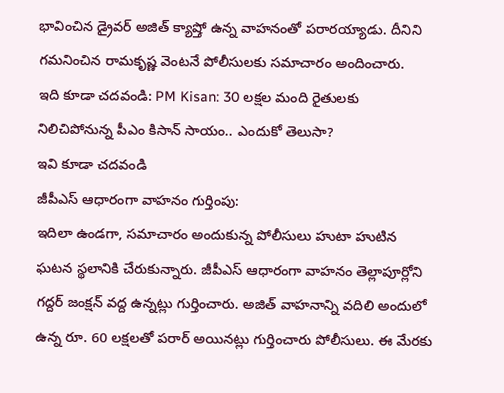భావించిన డ్రైవర్ అజిత్ క్యాష్తో ఉన్న వాహనంతో పరారయ్యాడు. దీనిని గమనించిన రామకృష్ణ వెంటనే పోలీసులకు సమాచారం అందించారు.
ఇది కూడా చదవండి: PM Kisan: 30 లక్షల మంది రైతులకు నిలిచిపోనున్న పీఎం కిసాన్ సాయం.. ఎందుకో తెలుసా?
ఇవి కూడా చదవండి
జీపీఎస్ ఆధారంగా వాహనం గుర్తింపు:
ఇదిలా ఉండగా, సమాచారం అందుకున్న పోలీసులు హుటా హుటిన ఘటన స్థలానికి చేరుకున్నారు. జీపీఎస్ ఆధారంగా వాహనం తెల్లాపూర్లోని గద్దర్ జంక్షన్ వద్ద ఉన్నట్లు గుర్తించారు. అజిత్ వాహనాన్ని వదిలి అందులో ఉన్న రూ. 60 లక్షలతో పరార్ అయినట్లు గుర్తించారు పోలీసులు. ఈ మేరకు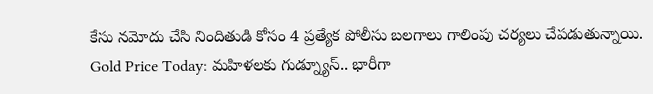కేసు నమోదు చేసి నిందితుడి కోసం 4 ప్రత్యేక పోలీసు బలగాలు గాలింపు చర్యలు చేపడుతున్నాయి.
Gold Price Today: మహిళలకు గుడ్న్యూస్.. భారీగా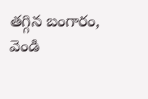తగ్గిన బంగారం, వెండి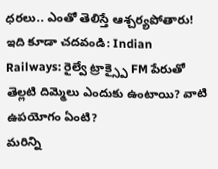ధరలు.. ఎంతో తెలిస్తే ఆశ్చర్యపోతారు!
ఇది కూడా చదవండి: Indian Railways: రైల్వే ట్రాక్స్పై FM పేరుతో తెల్లటి దిమ్మెలు ఎందుకు ఉంటాయి? వాటి ఉపయోగం ఏంటి?
మరిన్ని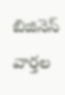బిజినెస్ వార్తల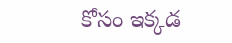కోసం ఇక్కడ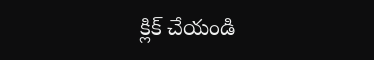క్లిక్ చేయండి